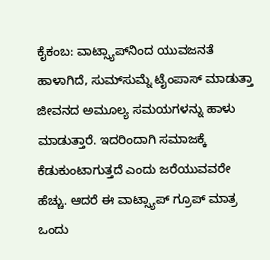ಕೈಕಂಬ: ವಾಟ್ಸ್ಯಾಪ್‍ನಿಂದ ಯುವಜನತೆ ಹಾಳಾಗಿದೆ, ಸುಮ್‍ಸುಮ್ನೆ ಟೈಂಪಾಸ್ ಮಾಡುತ್ತಾ ಜೀವನದ ಅಮೂಲ್ಯ ಸಮಯಗಳನ್ನು ಹಾಳು ಮಾಡುತ್ತಾರೆ. ಇದರಿಂದಾಗಿ ಸಮಾಜಕ್ಕೆ ಕೆಡುಕುಂಟಾಗುತ್ತದೆ ಎಂದು ಜರೆಯುವವರೇ ಹೆಚ್ಚು. ಆದರೆ ಈ ವಾಟ್ಸ್ಯಾಪ್ ಗ್ರೂಪ್ ಮಾತ್ರ ಒಂದು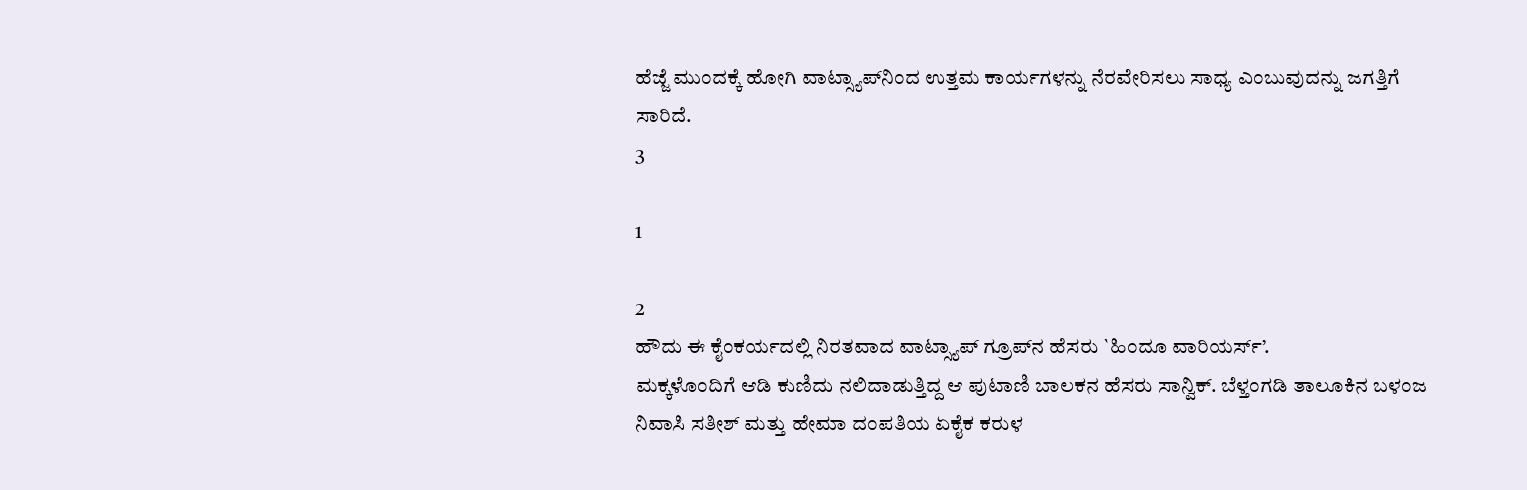ಹೆಜ್ಜೆ ಮುಂದಕ್ಕೆ ಹೋಗಿ ವಾಟ್ಸ್ಯಾಪ್‍ನಿಂದ ಉತ್ತಮ ಕಾರ್ಯಗಳನ್ನು ನೆರವೇರಿಸಲು ಸಾಧ್ಯ ಎಂಬುವುದನ್ನು ಜಗತ್ತಿಗೆ ಸಾರಿದೆ.
3

1

2
ಹೌದು ಈ ಕೈಂಕರ್ಯದಲ್ಲಿ ನಿರತವಾದ ವಾಟ್ಸ್ಯಾಪ್ ಗ್ರೂಪ್‍ನ ಹೆಸರು `ಹಿಂದೂ ವಾರಿಯರ್ಸ್’.
ಮಕ್ಕಳೊಂದಿಗೆ ಆಡಿ ಕುಣಿದು ನಲಿದಾಡುತ್ತಿದ್ದ ಆ ಪುಟಾಣಿ ಬಾಲಕನ ಹೆಸರು ಸಾನ್ವಿಕ್. ಬೆಳ್ತಂಗಡಿ ತಾಲೂಕಿನ ಬಳಂಜ ನಿವಾಸಿ ಸತೀಶ್ ಮತ್ತು ಹೇಮಾ ದಂಪತಿಯ ಏಕೈಕ ಕರುಳ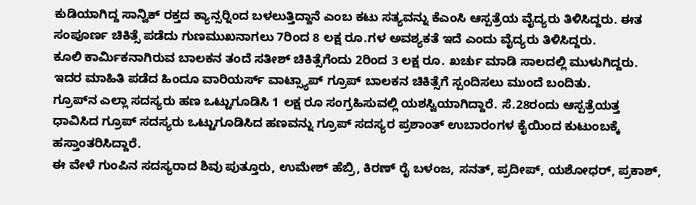ಕುಡಿಯಾಗಿದ್ದ ಸಾನ್ವಿಕ್ ರಕ್ತದ ಕ್ಯಾನ್ಸರ್‍ನಿಂದ ಬಳಲುತ್ತಿದ್ದಾನೆ ಎಂಬ ಕಟು ಸತ್ಯವನ್ನು ಕೆಎಂಸಿ ಆಸ್ಪತ್ರೆಯ ವೈದ್ಯರು ತಿಳಿಸಿದ್ದರು. ಈತ ಸಂಪೂರ್ಣ ಚಿಕಿತ್ಸೆ ಪಡೆದು ಗುಣಮುಖನಾಗಲು 7ರಿಂದ 8 ಲಕ್ಷ ರೂ.ಗಳ ಅವಶ್ಯಕತೆ ಇದೆ ಎಂದು ವೈದ್ಯರು ತಿಳಿಸಿದ್ದರು.
ಕೂಲಿ ಕಾರ್ಮಿಕನಾಗಿರುವ ಬಾಲಕನ ತಂದೆ ಸತೀಶ್ ಚಿಕಿತ್ಸೆಗೆಂದು 2ರಿಂದ 3 ಲಕ್ಷ ರೂ. ಖರ್ಚು ಮಾಡಿ ಸಾಲದಲ್ಲಿ ಮುಳುಗಿದ್ದರು.
ಇದರ ಮಾಹಿತಿ ಪಡೆದ ಹಿಂದೂ ವಾರಿಯರ್ಸ್ ವಾಟ್ಸ್ಯಾಪ್ ಗ್ರೂಪ್ ಬಾಲಕನ ಚಿಕಿತ್ಸೆಗೆ ಸ್ಪಂದಿಸಲು ಮುಂದೆ ಬಂದಿತು.
ಗ್ರೂಪ್‍ನ ಎಲ್ಲಾ ಸದಸ್ಯರು ಹಣ ಒಟ್ಟುಗೂಡಿಸಿ 1 ಲಕ್ಷ ರೂ ಸಂಗ್ರಹಿಸುವಲ್ಲಿ ಯಶಸ್ವಿಯಾಗಿದ್ದಾರೆ. ಸೆ.28ರಂದು ಆಸ್ಪತ್ರೆಯತ್ತ ಧಾವಿಸಿದ ಗ್ರೂಪ್ ಸದಸ್ಯರು ಒಟ್ಟುಗೂಡಿಸಿದ ಹಣವನ್ನು ಗ್ರೂಪ್ ಸದಸ್ಯರ ಪ್ರಶಾಂತ್ ಉಬಾರಂಗಳ ಕೈಯಿಂದ ಕುಟುಂಬಕ್ಕೆ ಹಸ್ತಾಂತರಿಸಿದ್ದಾರೆ.
ಈ ವೇಳೆ ಗುಂಪಿನ ಸದಸ್ಯರಾದ ಶಿವು ಪುತ್ತೂರು, ಉಮೇಶ್ ಹೆಬ್ರಿ, ಕಿರಣ್ ರೈ ಬಳಂಜ, ಸನತ್, ಪ್ರದೀಪ್, ಯಶೋಧರ್, ಪ್ರಕಾಶ್,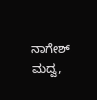ನಾಗೇಶ್ ಮದ್ವ,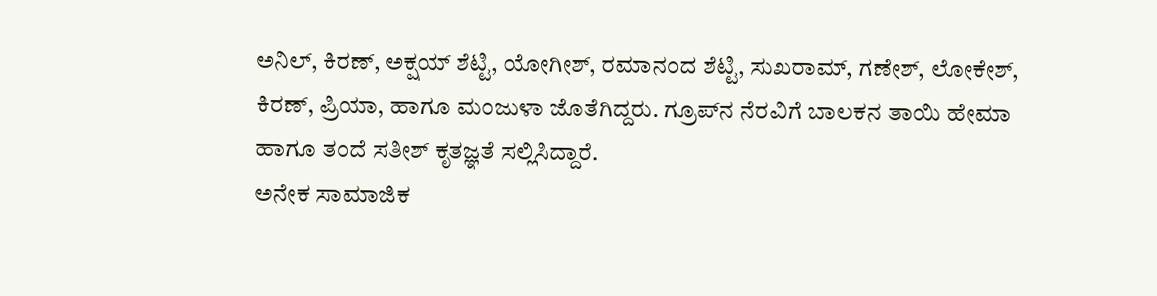ಅನಿಲ್, ಕಿರಣ್, ಅಕ್ಷಯ್ ಶೆಟ್ಟಿ, ಯೋಗೀಶ್, ರಮಾನಂದ ಶೆಟ್ಟಿ, ಸುಖರಾಮ್, ಗಣೇಶ್, ಲೋಕೇಶ್, ಕಿರಣ್, ಪ್ರಿಯಾ, ಹಾಗೂ ಮಂಜುಳಾ ಜೊತೆಗಿದ್ದರು. ಗ್ರೂಪ್‍ನ ನೆರವಿಗೆ ಬಾಲಕನ ತಾಯಿ ಹೇಮಾ ಹಾಗೂ ತಂದೆ ಸತೀಶ್ ಕೃತಜ್ಞತೆ ಸಲ್ಲಿಸಿದ್ದಾರೆ.
ಅನೇಕ ಸಾಮಾಜಿಕ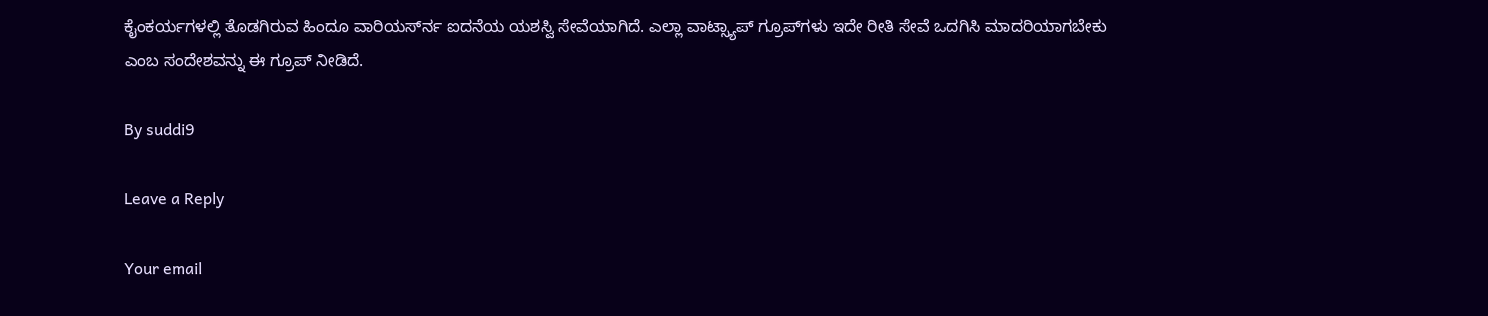ಕೈಂಕರ್ಯಗಳಲ್ಲಿ ತೊಡಗಿರುವ ಹಿಂದೂ ವಾರಿಯರ್ಸ್‍ನ ಐದನೆಯ ಯಶಸ್ವಿ ಸೇವೆಯಾಗಿದೆ. ಎಲ್ಲಾ ವಾಟ್ಸ್ಯಾಪ್ ಗ್ರೂಪ್‍ಗಳು ಇದೇ ರೀತಿ ಸೇವೆ ಒದಗಿಸಿ ಮಾದರಿಯಾಗಬೇಕು ಎಂಬ ಸಂದೇಶವನ್ನು ಈ ಗ್ರೂಪ್ ನೀಡಿದೆ.

By suddi9

Leave a Reply

Your email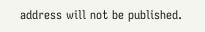address will not be published.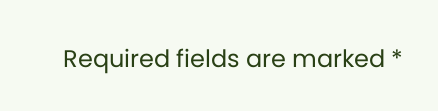Required fields are marked *